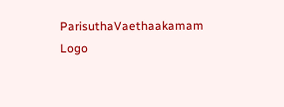ParisuthaVaethaakamam Logo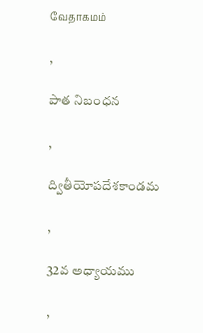வேதாகமம்

,

పాత నిబంధన

,

ద్వితీయోపదేశకాండమ

,

32వ అధ్యాయము

,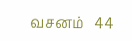வசனம்   44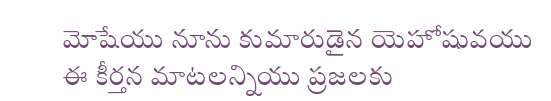మోషేయు నూను కుమారుడైన యెహోషువయు ఈ కీర్తన మాటలన్నియు ప్రజలకు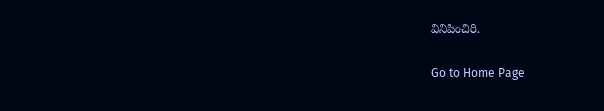వినిపించిరి.

Go to Home Page